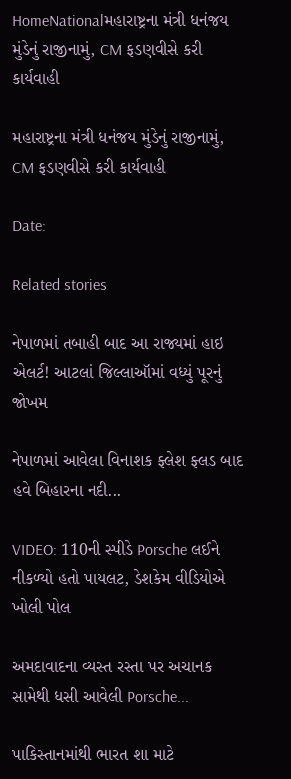HomeNationalમહારાષ્ટ્રના મંત્રી ધનંજય મુંડેનું રાજીનામું, CM ફડણવીસે કરી કાર્યવાહી

મહારાષ્ટ્રના મંત્રી ધનંજય મુંડેનું રાજીનામું, CM ફડણવીસે કરી કાર્યવાહી

Date:

Related stories

નેપાળમાં તબાહી બાદ આ રાજ્યમાં હાઇ એલર્ટ! આટલાં જિલ્લાઑમાં વધ્યું પૂરનું જોખમ

નેપાળમાં આવેલા વિનાશક ફ્લેશ ફ્લડ બાદ હવે બિહારના નદી...

VIDEO: 110ની સ્પીડે Porsche લઈને નીકળ્યો હતો પાયલટ, ડેશકેમ વીડિયોએ ખોલી પોલ

અમદાવાદના વ્યસ્ત રસ્તા પર અચાનક સામેથી ધસી આવેલી Porsche...

પાકિસ્તાનમાંથી ભારત શા માટે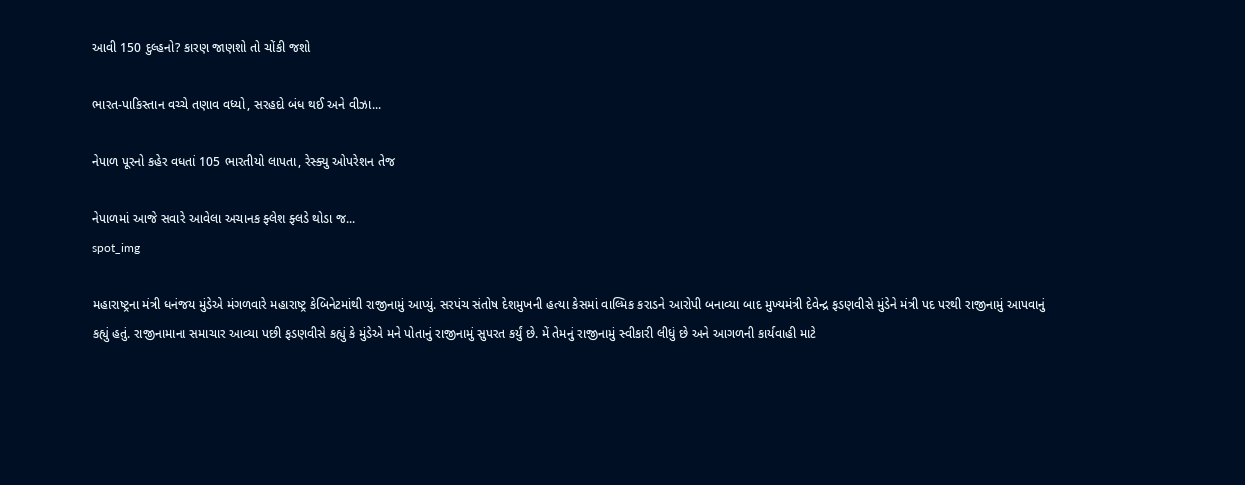આવી 150 દુલ્હનો? કારણ જાણશો તો ચોંકી જશો

ભારત-પાકિસ્તાન વચ્ચે તણાવ વધ્યો, સરહદો બંધ થઈ અને વીઝા...

નેપાળ પૂરનો કહેર વધતાં 105 ભારતીયો લાપતા, રેસ્ક્યુ ઓપરેશન તેજ

નેપાળમાં આજે સવારે આવેલા અચાનક ફ્લેશ ફ્લડે થોડા જ...
spot_img

મહારાષ્ટ્રના મંત્રી ધનંજય મુંડેએ મંગળવારે મહારાષ્ટ્ર કેબિનેટમાંથી રાજીનામું આપ્યું. સરપંચ સંતોષ દેશમુખની હત્યા કેસમાં વાલ્મિક કરાડને આરોપી બનાવ્યા બાદ મુખ્યમંત્રી દેવેન્દ્ર ફડણવીસે મુંડેને મંત્રી પદ પરથી રાજીનામું આપવાનું કહ્યું હતું. રાજીનામાના સમાચાર આવ્યા પછી ફડણવીસે કહ્યું કે મુંડેએ મને પોતાનું રાજીનામું સુપરત કર્યું છે. મેં તેમનું રાજીનામું સ્વીકારી લીધું છે અને આગળની કાર્યવાહી માટે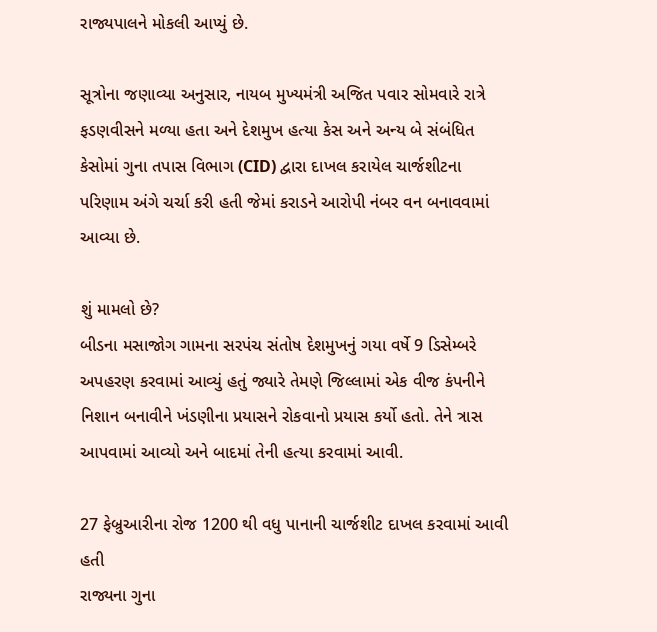રાજ્યપાલને મોકલી આપ્યું છે.

સૂત્રોના જણાવ્યા અનુસાર, નાયબ મુખ્યમંત્રી અજિત પવાર સોમવારે રાત્રે ફડણવીસને મળ્યા હતા અને દેશમુખ હત્યા કેસ અને અન્ય બે સંબંધિત કેસોમાં ગુના તપાસ વિભાગ (CID) દ્વારા દાખલ કરાયેલ ચાર્જશીટના પરિણામ અંગે ચર્ચા કરી હતી જેમાં કરાડને આરોપી નંબર વન બનાવવામાં આવ્યા છે.

શું મામલો છે?
બીડના મસાજોગ ગામના સરપંચ સંતોષ દેશમુખનું ગયા વર્ષે 9 ડિસેમ્બરે અપહરણ કરવામાં આવ્યું હતું જ્યારે તેમણે જિલ્લામાં એક વીજ કંપનીને નિશાન બનાવીને ખંડણીના પ્રયાસને રોકવાનો પ્રયાસ કર્યો હતો. તેને ત્રાસ આપવામાં આવ્યો અને બાદમાં તેની હત્યા કરવામાં આવી.

27 ફેબ્રુઆરીના રોજ 1200 થી વધુ પાનાની ચાર્જશીટ દાખલ કરવામાં આવી હતી
રાજ્યના ગુના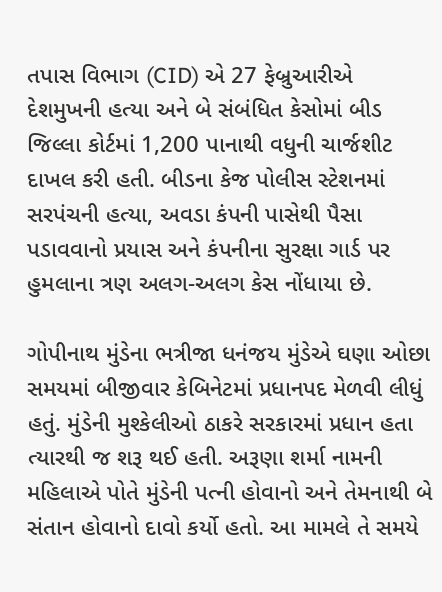તપાસ વિભાગ (CID) એ 27 ફેબ્રુઆરીએ દેશમુખની હત્યા અને બે સંબંધિત કેસોમાં બીડ જિલ્લા કોર્ટમાં 1,200 પાનાથી વધુની ચાર્જશીટ દાખલ કરી હતી. બીડના કેજ પોલીસ સ્ટેશનમાં સરપંચની હત્યા, અવડા કંપની પાસેથી પૈસા પડાવવાનો પ્રયાસ અને કંપનીના સુરક્ષા ગાર્ડ પર હુમલાના ત્રણ અલગ-અલગ કેસ નોંધાયા છે.

ગોપીનાથ મુંડેના ભત્રીજા ધનંજય મુંડેએ ઘણા ઓછા સમયમાં બીજીવાર કેબિનેટમાં પ્રધાનપદ મેળવી લીધું હતું. મુંડેની મુશ્કેલીઓ ઠાકરે સરકારમાં પ્રધાન હતા ત્યારથી જ શરૂ થઈ હતી. અરૂણા શર્મા નામની મહિલાએ પોતે મુંડેની પત્ની હોવાનો અને તેમનાથી બે સંતાન હોવાનો દાવો કર્યો હતો. આ મામલે તે સમયે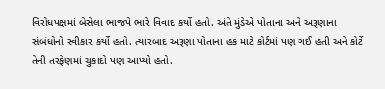વિરોધપક્ષમાં બેસેલા ભાજપે ભારે વિવાદ કર્યો હતો. અંતે મુંડેએ પોતાના અને અરૂણાના સંબંધોનો સ્વીકાર કર્યો હતો. ત્યારબાદ અરૂણા પોતાના હક માટે કોર્ટમાં પણ ગઈ હતી અને કોર્ટે તેની તરફેણમાં ચુકાદો પણ આપ્યો હતો.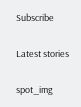Subscribe

Latest stories

spot_img